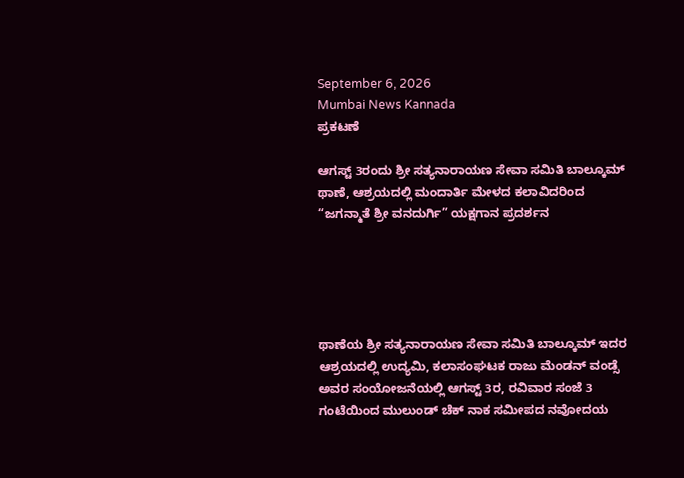September 6, 2026
Mumbai News Kannada
ಪ್ರಕಟಣೆ

ಆಗಸ್ಟ್ 3ರಂದು ಶ್ರೀ ಸತ್ಯನಾರಾಯಣ ಸೇವಾ ಸಮಿತಿ ಬಾಲ್ಕೂಮ್ ಥಾಣೆ, ಆಶ್ರಯದಲ್ಲಿ ಮಂದಾರ್ತಿ ಮೇಳದ ಕಲಾವಿದರಿಂದ “ಜಗನ್ಮಾತೆ ಶ್ರೀ ವನದುರ್ಗಿ” ಯಕ್ಷಗಾನ ಪ್ರದರ್ಶನ





ಥಾಣೆಯ ಶ್ರೀ ಸತ್ಯನಾರಾಯಣ ಸೇವಾ ಸಮಿತಿ ಬಾಲ್ಕೂಮ್ ಇದರ ಆಶ್ರಯದಲ್ಲಿ ಉದ್ಯಮಿ, ಕಲಾಸಂಘಟಕ ರಾಜು ಮೆಂಡನ್ ವಂಡ್ಸೆ ಅವರ ಸಂಯೋಜನೆಯಲ್ಲಿ ಆಗಸ್ಟ್ 3ರ, ರವಿವಾರ ಸಂಜೆ 3 ಗಂಟೆಯಿಂದ ಮುಲುಂಡ್ ಚೆಕ್ ನಾಕ ಸಮೀಪದ ನವೋದಯ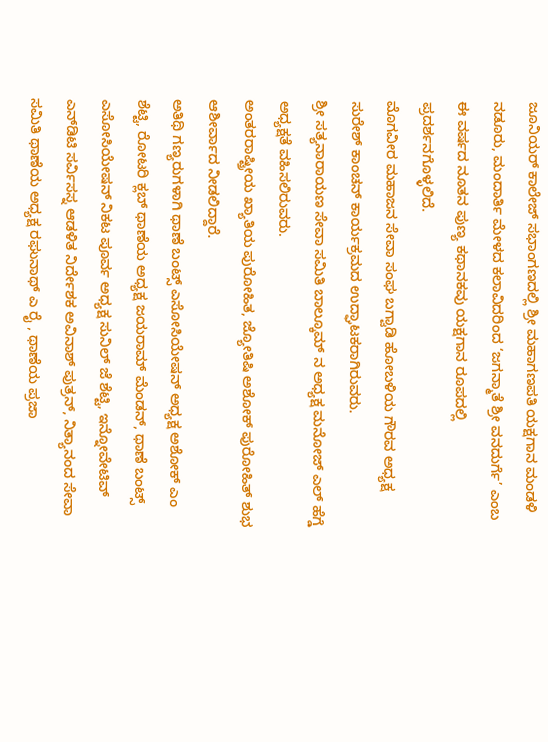ಜೂನಿಯರ್ ಕಾಲೇಜ್ ಸಭಾಂಗಣದಲ್ಲಿ ಶ್ರೀ ಮಹಾಗಣಪತಿ ಯಕ್ಷಗಾನ ಮಂಡಳಿ ನಡೂರು, ಮಂದಾರ್ತಿ ಮೇಳದ ಕಲಾವಿದರಿಂದ ‘ಜಗನ್ಮಾತೆ ಶ್ರೀ ವನದುರ್ಗೆ’ ಎಂಬ ಈ ವರ್ಷದ ನೂತನ ಪುಣ್ಯ ಕಥಾನಕವು ಯಕ್ಷಗಾನ ರೂಪದಲ್ಲಿ ಪ್ರದರ್ಶನಗೊಳ್ಳಲಿದೆ.
ಮೊಗವೀರ ಮಹಾಜನ ಸೇವಾ ಸಂಘ ಬಗ್ವಾಡಿ ಹೋಬಳಿಯ ಗೌರವ ಅಧ್ಯಕ್ಷ ಸುರೇಶ್ ಕಾಂಚನ್ ಕಾರ್ಯಕ್ರಮದ ಉದ್ಘಾಟಕರಾಗಿರುವರು.
ಶ್ರೀ ಸತ್ಯನಾರಾಯಣ ಸೇವಾ ಸಮಿತಿ ಬಾಲ್ಕೂಮ್ ನ ಅಧ್ಯಕ್ಷ ಮನೋಜ್ ಎಲ್ ಹೆಗ್ಡೆ ಅಧ್ಯಕ್ಷತೆ ವಹಿಸಲಿರುವರು.
ಅಂತರರಾಷ್ಟ್ರೀಯ ಖ್ಯಾತಿಯ ಪುರೋಹಿತ, ಜ್ಯೋತಿಷಿ ಅಶೋಕ್ ಪುರೋಹಿತ್ ಶುಭ ಆಶೀರ್ವಾದ ನೀಡಲಿದ್ದಾರೆ.
ಅತಿಥಿ ಗಣ್ಯರುಗಳಾಗಿ ಥಾಣೆ ಬಂಟ್ಸ್ ಎಸೋಸಿಯೇಷನ್ ಅಧ್ಯಕ್ಷ ಅಶೋಕ್ ಎಂ ಶೆಟ್ಟಿ, ರೋಟರಿ ಕ್ಲಬ್ ಥಾಣೆಯ ಅಧ್ಯಕ್ಷ ಜಯರಾಮ್ ಮೆಂಡನ್, ಥಾಣೆ ಬಂಟ್ಸ್ ಎಸೋಸಿಯೇಷನ್ ನಿಕಟ ಪೂರ್ವ ಅಧ್ಯಕ್ಷ ಸುನಿಲ್ ಜೆ ಶೆಟ್ಟಿ, ಇನ್ನೋವೇಟಿವ್ ಎನ್‌ಡಿಟಿ ಸರ್ವಿಸಸ್ನ ಆಡಳಿತ ನಿರ್ದೇಶಕ ಅವಿನಾಶ್ ಪುತ್ರನ್, ನಿತ್ಯಾನಂದ ಸೇವಾ ಸಮಿತಿ ಥಾಣೆಯ ಅಧ್ಯಕ್ಷ ರಘುನಾಥ್ ಎ ರೈ , ಥಾಣೆಯ ಪ್ರಜಾ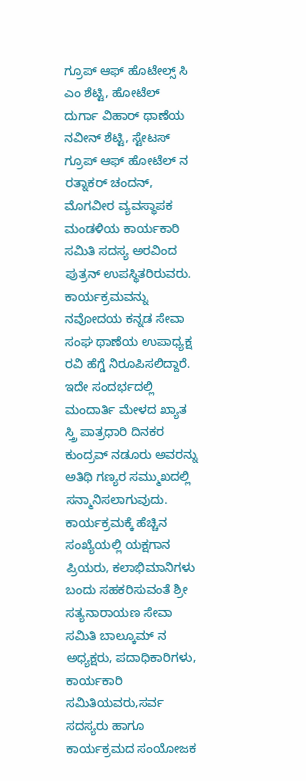ಗ್ರೂಪ್ ಆಫ್ ಹೊಟೇಲ್ಸ್ ಸಿ ಎಂ ಶೆಟ್ಟಿ, ಹೋಟೆಲ್ ದುರ್ಗಾ ವಿಹಾರ್ ಥಾಣೆಯ ನವೀನ್ ಶೆಟ್ಟಿ, ಸ್ಟೇಟಸ್ ಗ್ರೂಪ್ ಆಫ್ ಹೋಟೆಲ್ ನ ರತ್ನಾಕರ್ ಚಂದನ್, ಮೊಗವೀರ ವ್ಯವಸ್ಥಾಪಕ ಮಂಡಳಿಯ ಕಾರ್ಯಕಾರಿ ಸಮಿತಿ ಸದಸ್ಯ ಅರವಿಂದ ಪುತ್ರನ್ ಉಪಸ್ಥಿತರಿರುವರು.
ಕಾರ್ಯಕ್ರಮವನ್ನು ನವೋದಯ ಕನ್ನಡ ಸೇವಾ ಸಂಘ ಥಾಣೆಯ ಉಪಾಧ್ಯಕ್ಷ ರವಿ ಹೆಗ್ಡೆ ನಿರೂಪಿಸಲಿದ್ದಾರೆ.
ಇದೇ ಸಂದರ್ಭದಲ್ಲಿ ಮಂದಾರ್ತಿ ಮೇಳದ ಖ್ಯಾತ ಸ್ತ್ರಿ ಪಾತ್ರಧಾರಿ ದಿನಕರ ಕುಂದ್ರವ್ ನಡೂರು ಅವರನ್ನು ಅತಿಥಿ ಗಣ್ಯರ ಸಮ್ಮುಖದಲ್ಲಿ ಸನ್ಮಾನಿಸಲಾಗುವುದು.
ಕಾರ್ಯಕ್ರಮಕ್ಕೆ ಹೆಚ್ಚಿನ ಸಂಖ್ಯೆಯಲ್ಲಿ ಯಕ್ಷಗಾನ ಪ್ರಿಯರು, ಕಲಾಭಿಮಾನಿಗಳು ಬಂದು ಸಹಕರಿಸುವಂತೆ ಶ್ರೀ ಸತ್ಯನಾರಾಯಣ ಸೇವಾ ಸಮಿತಿ ಬಾಲ್ಕೂಮ್ ನ ಅಧ್ಯಕ್ಷರು, ಪದಾಧಿಕಾರಿಗಳು, ಕಾರ್ಯಕಾರಿ ಸಮಿತಿಯವರು,ಸರ್ವ ಸದಸ್ಯರು ಹಾಗೂ ಕಾರ್ಯಕ್ರಮದ ಸಂಯೋಜಕ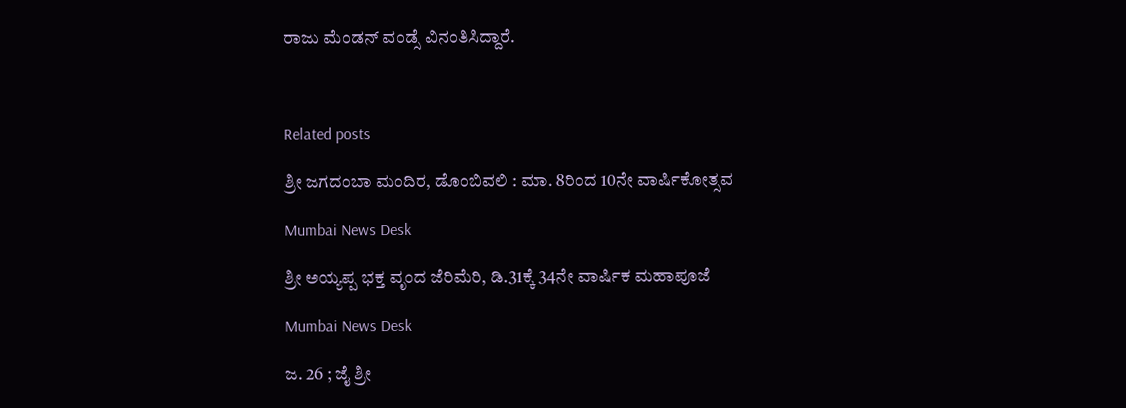ರಾಜು ಮೆಂಡನ್ ವಂಡ್ಸೆ ವಿನಂತಿಸಿದ್ದಾರೆ.



Related posts

ಶ್ರೀ ಜಗದಂಬಾ ಮಂದಿರ, ಡೊಂಬಿವಲಿ : ಮಾ. 8ರಿಂದ 10ನೇ ವಾರ್ಷಿಕೋತ್ಸವ

Mumbai News Desk

ಶ್ರೀ ಅಯ್ಯಪ್ಪ ಭಕ್ತ ವೃಂದ ಜೆರಿಮೆರಿ, ಡಿ.31ಕ್ಕೆ 34ನೇ ವಾರ್ಷಿಕ ಮಹಾಪೂಜೆ

Mumbai News Desk

ಜ. 26 ; ಜೈ ಶ್ರೀ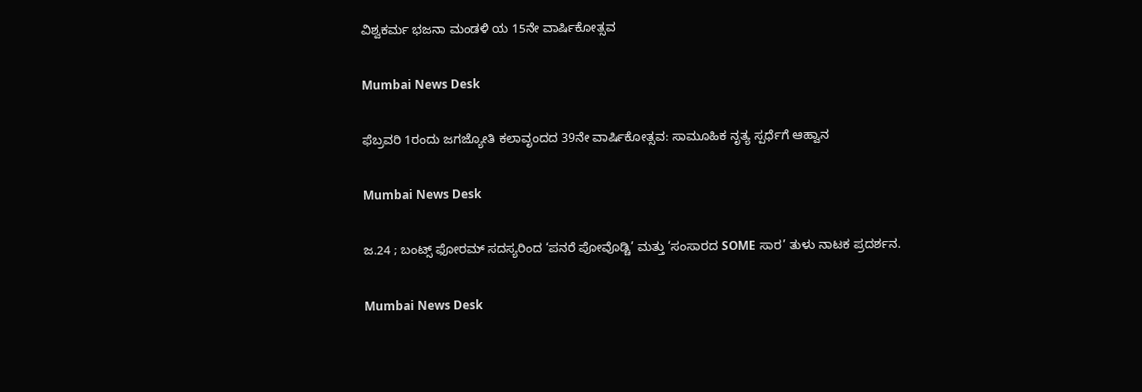ವಿಶ್ವಕರ್ಮ ಭಜನಾ ಮಂಡಳಿ ಯ 15ನೇ ವಾರ್ಷಿಕೋತ್ಸವ

Mumbai News Desk

ಫೆಬ್ರವರಿ 1ರಂದು ಜಗಜ್ಯೋತಿ ಕಲಾವೃಂದದ 39ನೇ ವಾರ್ಷಿಕೋತ್ಸವ: ಸಾಮೂಹಿಕ ನೃತ್ಯ ಸ್ಪರ್ಧೆಗೆ ಆಹ್ವಾನ

Mumbai News Desk

ಜ.24 ; ಬಂಟ್ಸ್ ಫೋರಮ್ ಸದಸ್ಯರಿಂದ ‘ಪನರೆ ಪೋವೊಡ್ಚಿ’ ಮತ್ತು ‘ಸಂಸಾರದ SOME ಸಾರ’ ತುಳು ನಾಟಕ ಪ್ರದರ್ಶನ.

Mumbai News Desk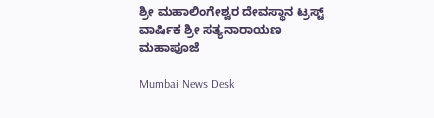ಶ್ರೀ ಮಹಾಲಿಂಗೇಶ್ವರ ದೇವಸ್ಥಾನ ಟ್ರಸ್ಟ್ ವಾರ್ಷಿಕ ಶ್ರೀ ಸತ್ಯನಾರಾಯಣ ಮಹಾಪೂಜೆ

Mumbai News Desk